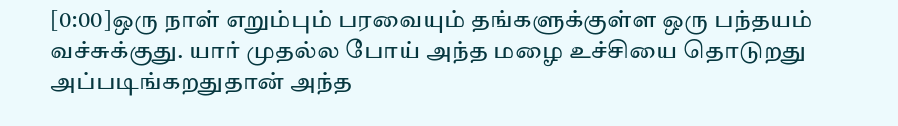[0:00]ஒரு நாள் எறும்பும் பரவையும் தங்களுக்குள்ள ஒரு பந்தயம் வச்சுக்குது. யார் முதல்ல போய் அந்த மழை உச்சியை தொடுறது அப்படிங்கறதுதான் அந்த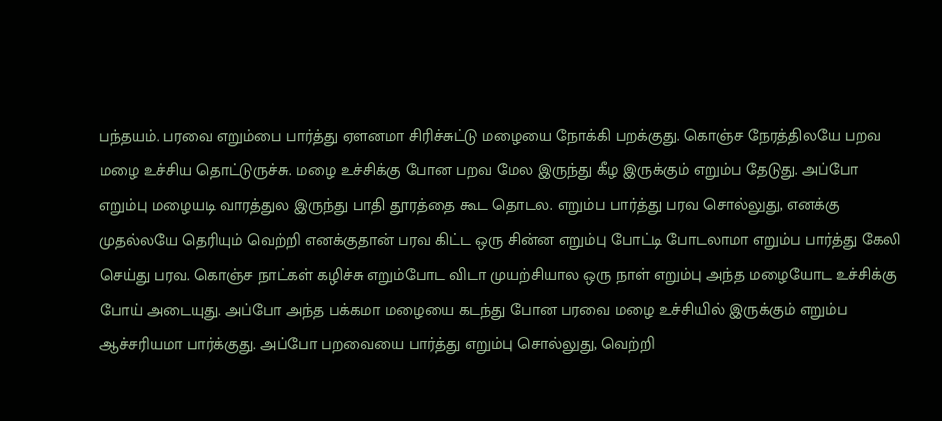பந்தயம். பரவை எறும்பை பார்த்து ஏளனமா சிரிச்சுட்டு மழையை நோக்கி பறக்குது. கொஞ்ச நேரத்திலயே பறவ மழை உச்சிய தொட்டுருச்சு. மழை உச்சிக்கு போன பறவ மேல இருந்து கீழ இருக்கும் எறும்ப தேடுது. அப்போ எறும்பு மழையடி வாரத்துல இருந்து பாதி தூரத்தை கூட தொடல. எறும்ப பார்த்து பரவ சொல்லுது, எனக்கு முதல்லயே தெரியும் வெற்றி எனக்குதான் பரவ கிட்ட ஒரு சின்ன எறும்பு போட்டி போடலாமா எறும்ப பார்த்து கேலி செய்து பரவ. கொஞ்ச நாட்கள் கழிச்சு எறும்போட விடா முயற்சியால ஒரு நாள் எறும்பு அந்த மழையோட உச்சிக்கு போய் அடையுது. அப்போ அந்த பக்கமா மழையை கடந்து போன பரவை மழை உச்சியில் இருக்கும் எறும்ப ஆச்சரியமா பார்க்குது. அப்போ பறவையை பார்த்து எறும்பு சொல்லுது, வெற்றி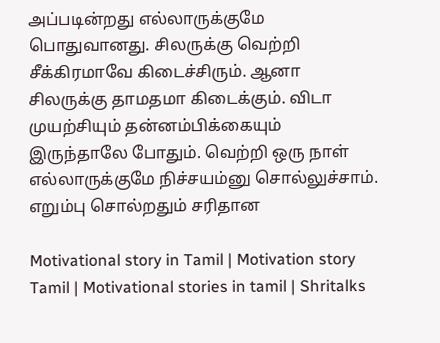அப்படின்றது எல்லாருக்குமே பொதுவானது. சிலருக்கு வெற்றி சீக்கிரமாவே கிடைச்சிரும். ஆனா சிலருக்கு தாமதமா கிடைக்கும். விடா முயற்சியும் தன்னம்பிக்கையும் இருந்தாலே போதும். வெற்றி ஒரு நாள் எல்லாருக்குமே நிச்சயம்னு சொல்லுச்சாம். எறும்பு சொல்றதும் சரிதான

Motivational story in Tamil | Motivation story Tamil | Motivational stories in tamil | Shritalks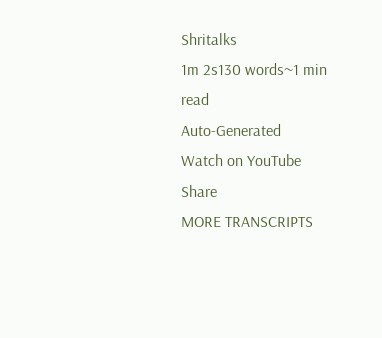Shritalks
1m 2s130 words~1 min read
Auto-Generated
Watch on YouTube
Share
MORE TRANSCRIPTS